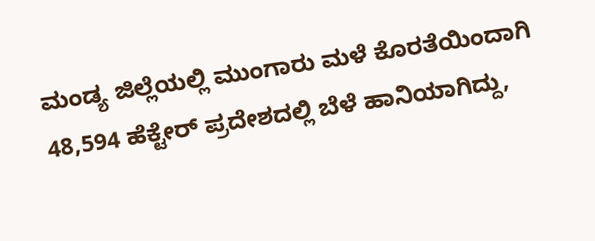ಮಂಡ್ಯ ಜಿಲ್ಲೆಯಲ್ಲಿ ಮುಂಗಾರು ಮಳೆ ಕೊರತೆಯಿಂದಾಗಿ 48,594 ಹೆಕ್ಟೇರ್ ಪ್ರದೇಶದಲ್ಲಿ ಬೆಳೆ ಹಾನಿಯಾಗಿದ್ದು,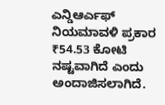ಎನ್ಡಿಆರ್ಎಫ್ ನಿಯಮಾವಳಿ ಪ್ರಕಾರ ₹54.53 ಕೋಟಿ ನಷ್ಟವಾಗಿದೆ ಎಂದು ಅಂದಾಜಿಸಲಾಗಿದೆ.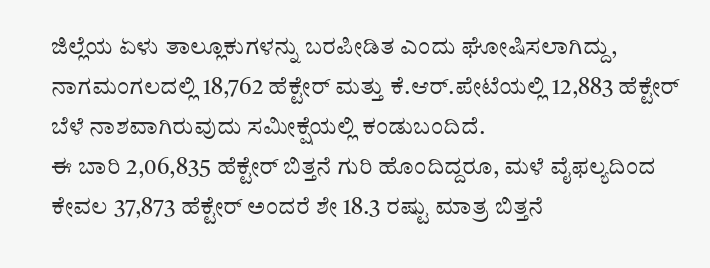ಜಿಲ್ಲೆಯ ಏಳು ತಾಲ್ಲೂಕುಗಳನ್ನು ಬರಪೀಡಿತ ಎಂದು ಘೋಷಿಸಲಾಗಿದ್ದು, ನಾಗಮಂಗಲದಲ್ಲಿ 18,762 ಹೆಕ್ಟೇರ್ ಮತ್ತು ಕೆ.ಆರ್.ಪೇಟೆಯಲ್ಲಿ 12,883 ಹೆಕ್ಟೇರ್ ಬೆಳೆ ನಾಶವಾಗಿರುವುದು ಸಮೀಕ್ಷೆಯಲ್ಲಿ ಕಂಡುಬಂದಿದೆ.
ಈ ಬಾರಿ 2,06,835 ಹೆಕ್ಟೇರ್ ಬಿತ್ತನೆ ಗುರಿ ಹೊಂದಿದ್ದರೂ, ಮಳೆ ವೈಫಲ್ಯದಿಂದ ಕೇವಲ 37,873 ಹೆಕ್ಟೇರ್ ಅಂದರೆ ಶೇ 18.3 ರಷ್ಟು ಮಾತ್ರ ಬಿತ್ತನೆ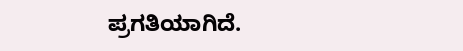ಪ್ರಗತಿಯಾಗಿದೆ.